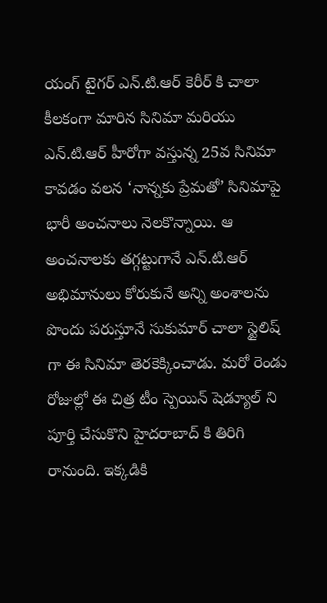యంగ్ టైగర్ ఎన్.టి.ఆర్ కెరీర్ కి చాలా కీలకంగా మారిన సినిమా మరియు ఎన్.టి.ఆర్ హీరోగా వస్తున్న 25వ సినిమా కావడం వలన ‘నాన్నకు ప్రేమతో’ సినిమాపై భారీ అంచనాలు నెలకొన్నాయి. ఆ అంచనాలకు తగ్గట్టుగానే ఎన్.టి.ఆర్ అభిమానులు కోరుకునే అన్ని అంశాలను పొందు పరుస్తూనే సుకుమార్ చాలా స్టైలిష్ గా ఈ సినిమా తెరకెక్కించాడు. మరో రెండు రోజుల్లో ఈ చిత్ర టీం స్పెయిన్ షెడ్యూల్ ని పూర్తి చేసుకొని హైదరాబాద్ కి తిరిగి రానుంది. ఇక్కడికి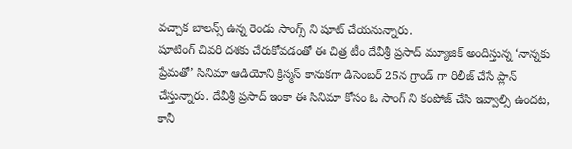వచ్చాక బాలన్స్ ఉన్న రెండు సాంగ్స్ ని షూట్ చేయనున్నారు.
షూటింగ్ చివరి దశకు చేరుకోవడంతో ఈ చిత్ర టీం దేవీశ్రీ ప్రసాద్ మ్యూజిక్ అందిస్తున్న ‘నాన్నకు ప్రేమతో’ సినిమా ఆడియోని క్రిస్మస్ కానుకగా డిసెంబర్ 25న గ్రాండ్ గా రిలీజ్ చేసే ప్లాన్ చేస్తున్నారు. దేవీశ్రీ ప్రసాద్ ఇంకా ఈ సినిమా కోసం ఓ సాంగ్ ని కంపోజ్ చేసి ఇవ్వాల్సి ఉందట, కానీ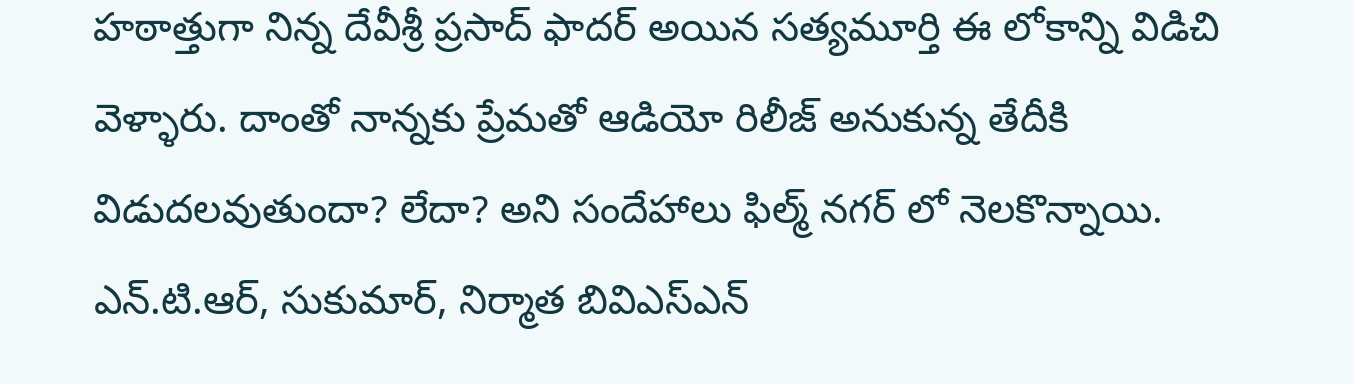హఠాత్తుగా నిన్న దేవీశ్రీ ప్రసాద్ ఫాదర్ అయిన సత్యమూర్తి ఈ లోకాన్ని విడిచి వెళ్ళారు. దాంతో నాన్నకు ప్రేమతో ఆడియో రిలీజ్ అనుకున్న తేదీకి విడుదలవుతుందా? లేదా? అని సందేహాలు ఫిల్మ్ నగర్ లో నెలకొన్నాయి. ఎన్.టి.ఆర్, సుకుమార్, నిర్మాత బివిఎస్ఎన్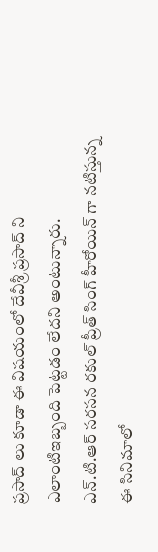ప్రసాద్ లు కూడా ఈ విషయంలో దేవీశ్రీ ప్రసాద్ ని ఎలాంటిఇబ్బంది పెట్టడం లేదని అంటున్నారు.
ఎన్.టి.ఆర్ సరసన రకుల్ ప్రీత్ సింగ్ హీరోయిన్ గా నటిస్తున్న ఈ సినిమాలో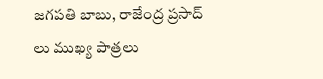జగపతి బాబు, రాజేంద్ర ప్రసాద్ లు ముఖ్య పాత్రలు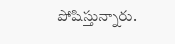పోషిస్తున్నారు.